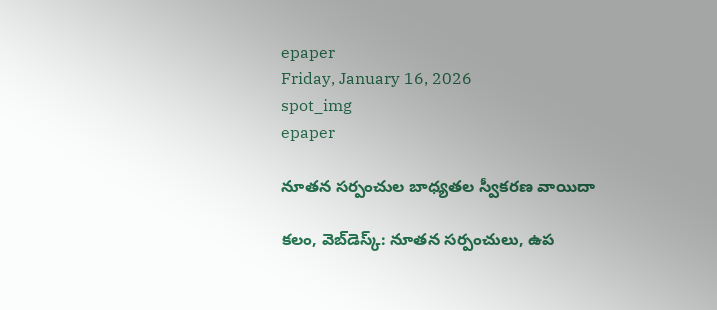epaper
Friday, January 16, 2026
spot_img
epaper

నూతన సర్పంచుల బాధ్యతల స్వీకరణ వాయిదా

కలం, వెబ్‌డెస్క్: నూతన సర్పంచులు, ఉప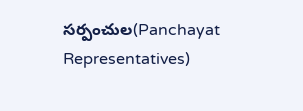సర్పంచుల(Panchayat Representatives)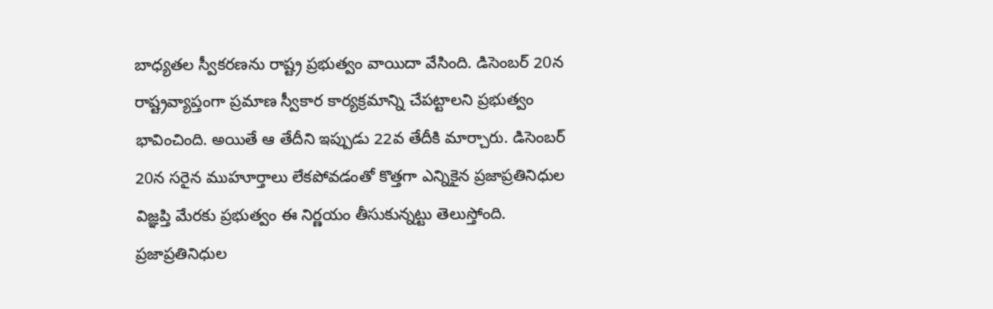బాధ్యతల స్వీకరణను రాష్ట్ర ప్రభుత్వం వాయిదా వేసింది. డిసెంబర్ 20న రాష్ట్రవ్యాప్తంగా ప్రమాణ స్వీకార కార్యక్రమాన్ని చేపట్టాలని ప్రభుత్వం భావించింది. అయితే ఆ తేదీని ఇప్పుడు 22వ తేదీకి మార్చారు. డిసెంబర్ 20న సరైన ముహూర్తాలు లేకపోవడంతో కొత్తగా ఎన్నికైన ప్రజాప్రతినిధుల విజ్ఞప్తి మేరకు ప్రభుత్వం ఈ నిర్ణయం తీసుకున్నట్టు తెలుస్తోంది. ప్రజాప్రతినిధుల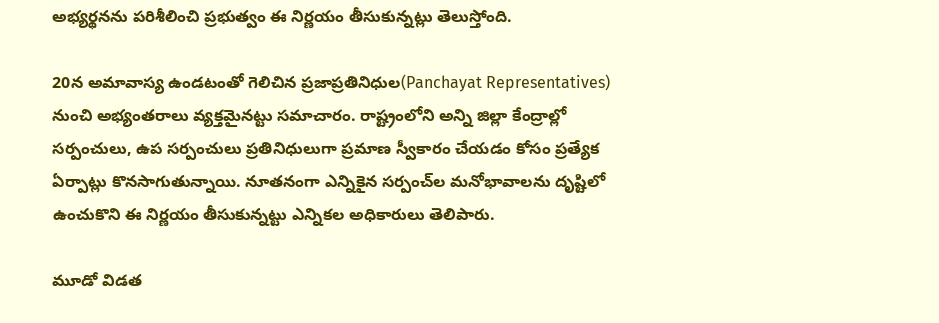అభ్యర్థనను పరిశీలించి ప్రభుత్వం ఈ నిర్ణయం తీసుకున్నట్లు తెలుస్తోంది.

20న అమావాస్య ఉండటంతో గెలిచిన ప్రజాప్రతినిధుల(Panchayat Representatives) నుంచి అభ్యంతరాలు వ్యక్తమైనట్టు సమాచారం. రాష్ట్రంలోని అన్ని జిల్లా కేంద్రాల్లో సర్పంచులు, ఉప సర్పంచులు ప్రతినిధులుగా ప్రమాణ స్వీకారం చేయడం కోసం ప్రత్యేక ఏర్పాట్లు కొనసాగుతున్నాయి. నూతనంగా ఎన్నికైన సర్పంచ్‌ల మనోభావాలను దృష్టిలో ఉంచుకొని ఈ నిర్ణయం తీసుకున్నట్టు ఎన్నికల అధికారులు తెలిపారు.

మూడో విడత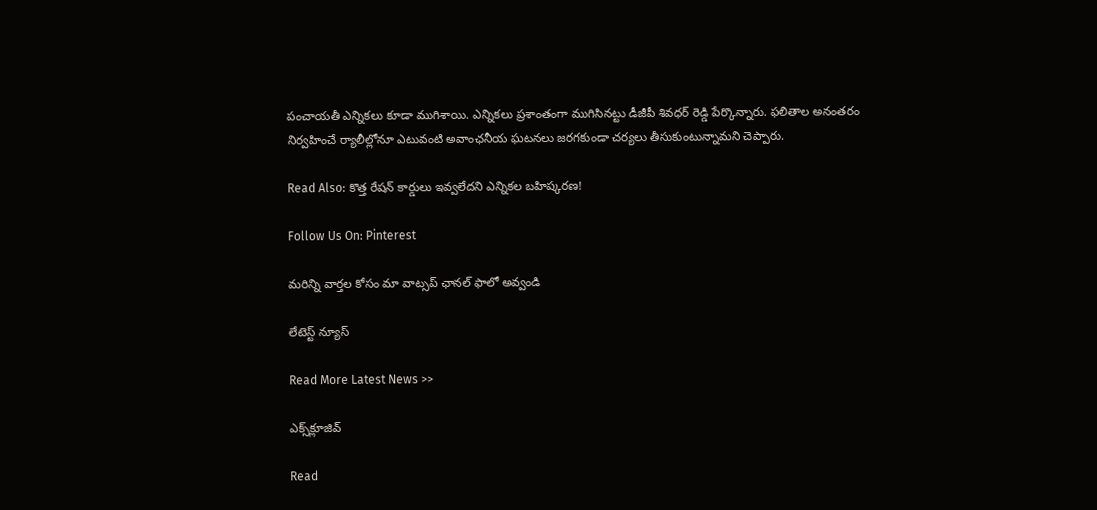పంచాయతీ ఎన్నికలు కూడా ముగిశాయి. ఎన్నికలు ప్రశాంతంగా ముగిసినట్టు డీజీపీ శివధర్ రెడ్డి పేర్కొన్నారు. ఫలితాల అనంతరం నిర్వహించే ర్యాలీల్లోనూ ఎటువంటి అవాంఛనీయ ఘటనలు జరగకుండా చర్యలు తీసుకుంటున్నామని చెప్పారు.

Read Also: కొత్త రేషన్ కార్డులు ఇవ్వలేదని ఎన్నికల బహిష్కరణ!

Follow Us On: Pinterest

మ‌రిన్ని వార్త‌ల కోసం మా వాట్స‌ప్ ఛాన‌ల్ ఫాలో అవ్వండి

లేటెస్ట్ న్యూస్‌

Read More Latest News >>

ఎక్స్‌క్లూజివ్‌

Read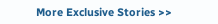More Exclusive Stories >>